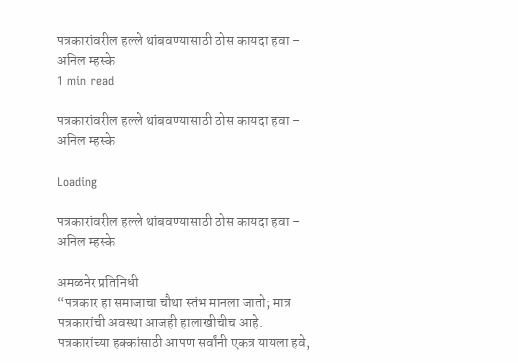पत्रकारांवरील हल्ले थांबवण्यासाठी ठोस कायदा हवा – अनिल म्हस्के
1 min read

पत्रकारांवरील हल्ले थांबवण्यासाठी ठोस कायदा हवा – अनिल म्हस्के

Loading

पत्रकारांवरील हल्ले थांबवण्यासाठी ठोस कायदा हवा – अनिल म्हस्के

अमळनेर प्रतिनिधी
“पत्रकार हा समाजाचा चौथा स्तंभ मानला जातो; मात्र पत्रकारांची अवस्था आजही हालाखीचीच आहे. पत्रकारांच्या हक्कांसाठी आपण सर्वांनी एकत्र यायला हवे,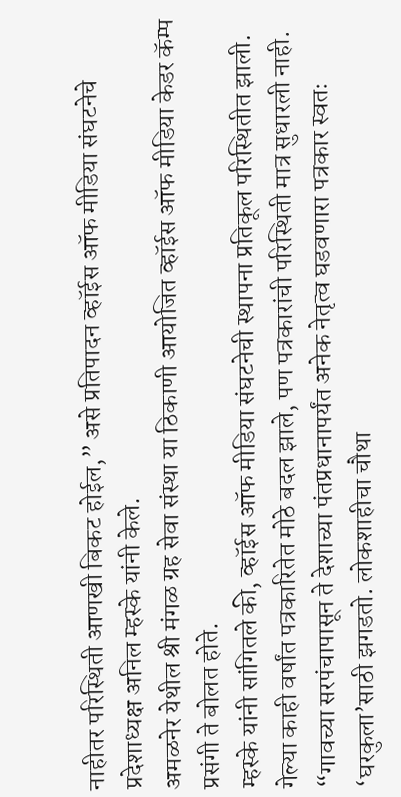नाहीतर परिस्थिती आणखी बिकट होईल,” असे प्रतिपादन व्हॉईस ऑफ मीडिया संघटनेचे प्रदेशाध्यक्ष अनिल म्हस्के यांनी केले.
अमळनेर येथील श्री मंगळ ग्रह सेवा संस्था या ठिकाणी आयोजित व्हॉईस ऑफ मीडिया केडर कॅम्प प्रसंगी ते बोलत होते.
म्हस्के यांनी सांगितले की, व्हॉईस ऑफ मीडिया संघटनेची स्थापना प्रतिकूल परिस्थितीत झाली. गेल्या काही वर्षांत पत्रकारितेत मोठे बदल झाले, पण पत्रकारांची परिस्थिती मात्र सुधारली नाही. “गावच्या सरपंचापासून ते देशाच्या पंतप्रधानापर्यंत अनेक नेतृत्व घडवणारा पत्रकार स्वतः ‘घरकुला’साठी झगडतो. लोकशाहीचा चौथा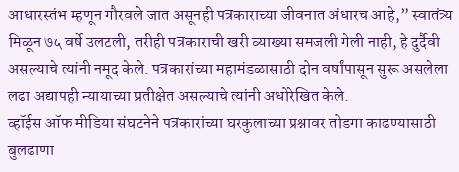आधारस्तंभ म्हणून गौरवले जात असूनही पत्रकाराच्या जीवनात अंधारच आहे,” स्वातंत्र्य मिळून ७५ वर्षे उलटली, तरीही पत्रकाराची खरी व्याख्या समजली गेली नाही, हे दुर्दैवी असल्याचे त्यांनी नमूद केले. पत्रकारांच्या महामंडळासाठी दोन वर्षांपासून सुरू असलेला लढा अद्यापही न्यायाच्या प्रतीक्षेत असल्याचे त्यांनी अधोरेखित केले.
व्हॉईस ऑफ मीडिया संघटनेने पत्रकारांच्या घरकुलाच्या प्रश्नावर तोडगा काढण्यासाठी बुलढाणा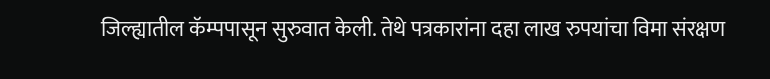जिल्ह्यातील कॅम्पपासून सुरुवात केली. तेथे पत्रकारांना दहा लाख रुपयांचा विमा संरक्षण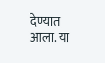देण्यात आला. या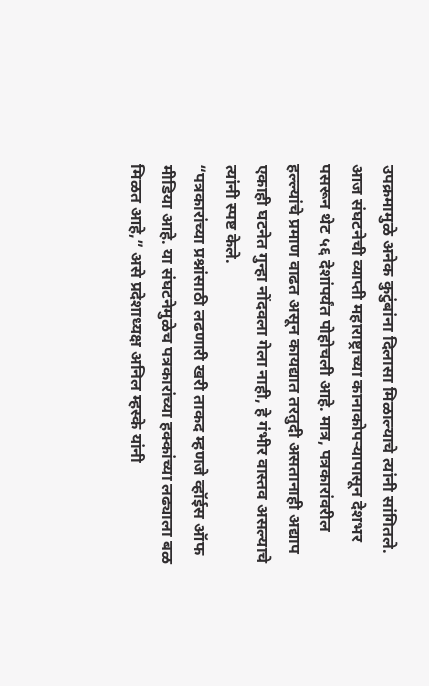उपक्रमामुळे अनेक कुटुंबांना दिलासा मिळाल्याचे त्यांनी सांगितले.
आज संघटनेची व्याप्ती महाराष्ट्राच्या कानाकोपऱ्यापासून देशभर पसरून थेट ५६ देशांपर्यंत पोहोचली आहे. मात्र, पत्रकारांवरील हल्ल्यांचे प्रमाण वाढत असून कायद्यात तरतुदी असतानाही अद्याप एकाही घटनेत गुन्हा नोंदवला गेला नाही, हे गंभीर वास्तव असल्याचे त्यांनी स्पष्ट केले.
“पत्रकारांच्या प्रश्नांसाठी लढणारी खरी ताकद म्हणजे व्हॉईस ऑफ मीडिया आहे. या संघटनेमुळेच पत्रकारांच्या हक्कांच्या लढ्याला बळ मिळत आहे,” असे प्रदेशाध्यक्ष अनिल म्हस्के यांनी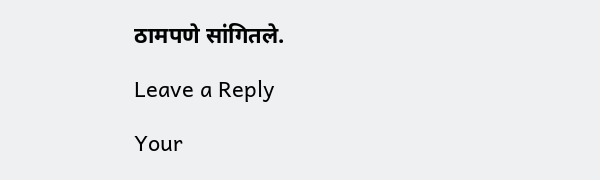ठामपणे सांगितले.

Leave a Reply

Your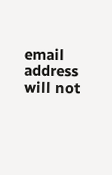email address will not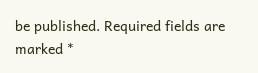be published. Required fields are marked *